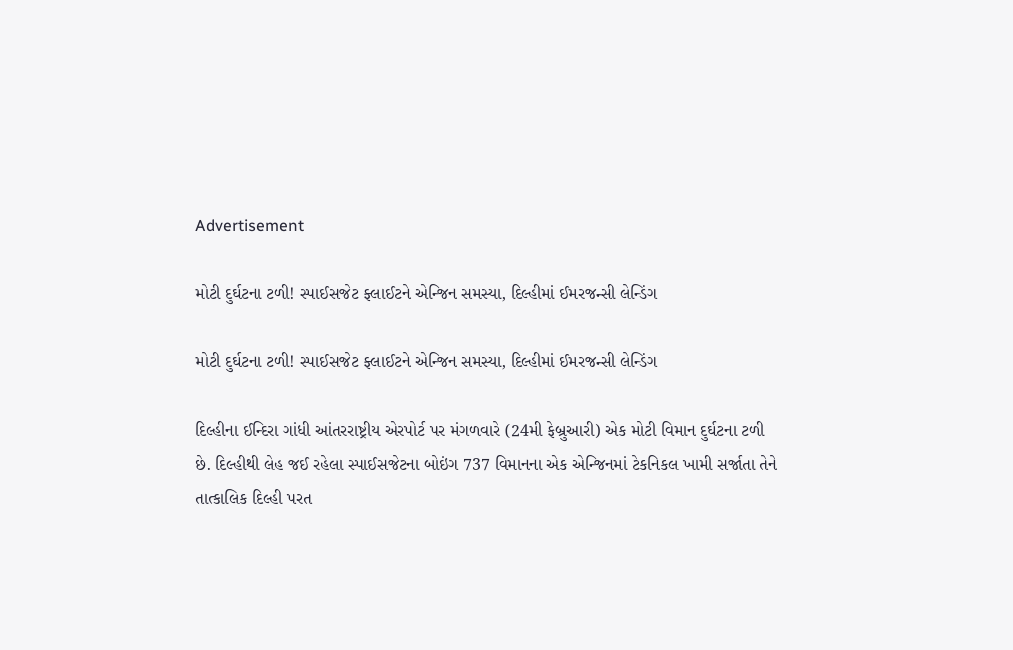Advertisement

મોટી દુર્ઘટના ટળી! સ્પાઈસજેટ ફ્લાઈટને એન્જિન સમસ્યા, દિલ્હીમાં ઈમરજન્સી લેન્ડિંગ

મોટી દુર્ઘટના ટળી! સ્પાઈસજેટ ફ્લાઈટને એન્જિન સમસ્યા, દિલ્હીમાં ઈમરજન્સી લેન્ડિંગ

દિલ્હીના ઈન્દિરા ગાંધી આંતરરાષ્ટ્રીય એરપોર્ટ પર મંગળવારે (24મી ફેબ્રુઆરી) એક મોટી વિમાન દુર્ઘટના ટળી છે. દિલ્હીથી લેહ જઈ રહેલા સ્પાઈસજેટના બોઇંગ 737 વિમાનના એક એન્જિનમાં ટેકનિકલ ખામી સર્જાતા તેને તાત્કાલિક દિલ્હી પરત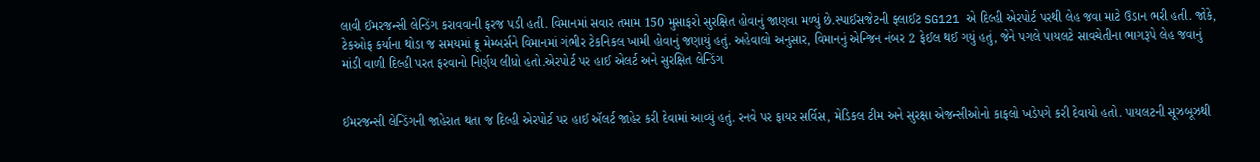લાવી ઈમરજન્સી લેન્ડિંગ કરાવવાની ફરજ પડી હતી. વિમાનમાં સવાર તમામ 150 મુસાફરો સુરક્ષિત હોવાનું જાણવા મળ્યું છે.સ્પાઈસજેટની ફ્લાઈટ SG121 એ દિલ્હી એરપોર્ટ પરથી લેહ જવા માટે ઉડાન ભરી હતી. જોકે, ટેકઓફ કર્યાના થોડા જ સમયમાં ક્રૂ મેમ્બર્સને વિમાનમાં ગંભીર ટેકનિકલ ખામી હોવાનું જણાયું હતું. અહેવાલો અનુસાર, વિમાનનું એન્જિન નંબર 2 ફેઈલ થઈ ગયું હતું, જેને પગલે પાયલટે સાવચેતીના ભાગરૂપે લેહ જવાનું માંડી વાળી દિલ્હી પરત ફરવાનો નિર્ણય લીધો હતો.એરપોર્ટ પર હાઈ એલર્ટ અને સુરક્ષિત લેન્ડિંગ


ઈમરજન્સી લેન્ડિંગની જાહેરાત થતા જ દિલ્હી એરપોર્ટ પર હાઈ ઍલર્ટ જાહેર કરી દેવામાં આવ્યું હતું. રનવે પર ફાયર સર્વિસ, મેડિકલ ટીમ અને સુરક્ષા એજન્સીઓનો કાફલો ખડેપગે કરી દેવાયો હતો. પાયલટની સૂઝબૂઝથી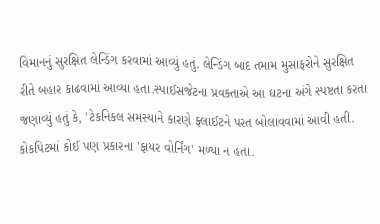વિમાનનું સુરક્ષિત લેન્ડિંગ કરવામાં આવ્યું હતું. લેન્ડિંગ બાદ તમામ મુસાફરોને સુરક્ષિત રીતે બહાર કાઢવામાં આવ્યા હતા.સ્પાઈસજેટના પ્રવક્તાએ આ ઘટના અંગે સ્પષ્ટતા કરતા જણાવ્યું હતું કે, 'ટેકનિકલ સમસ્યાને કારણે ફ્લાઈટને પરત બોલાવવામાં આવી હતી. કોકપિટમાં કોઈ પણ પ્રકારના 'ફાયર વોર્નિંગ' મળ્યા ન હતા.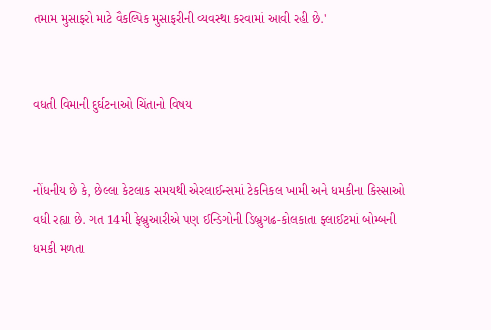તમામ મુસાફરો માટે વૈકલ્પિક મુસાફરીની વ્યવસ્થા કરવામાં આવી રહી છે.'


વધતી વિમાની દુર્ઘટનાઓ ચિંતાનો વિષય


નોંધનીય છે કે, છેલ્લા કેટલાક સમયથી એરલાઈન્સમાં ટેકનિકલ ખામી અને ધમકીના કિસ્સાઓ વધી રહ્યા છે. ગત 14મી ફેબ્રુઆરીએ પણ ઈન્ડિગોની ડિબ્રુગઢ-કોલકાતા ફ્લાઈટમાં બોમ્બની ધમકી મળતા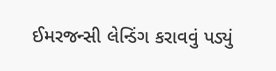ઈમરજન્સી લેન્ડિંગ કરાવવું પડ્યું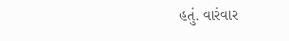હતું. વારંવાર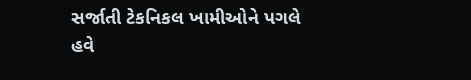સર્જાતી ટેકનિકલ ખામીઓને પગલે હવે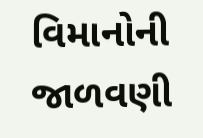વિમાનોની જાળવણી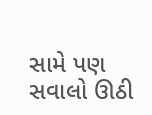સામે પણ સવાલો ઊઠી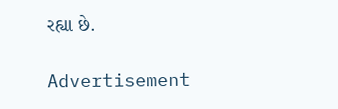રહ્યા છે.

Advertisement